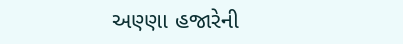અણ્ણા હજારેની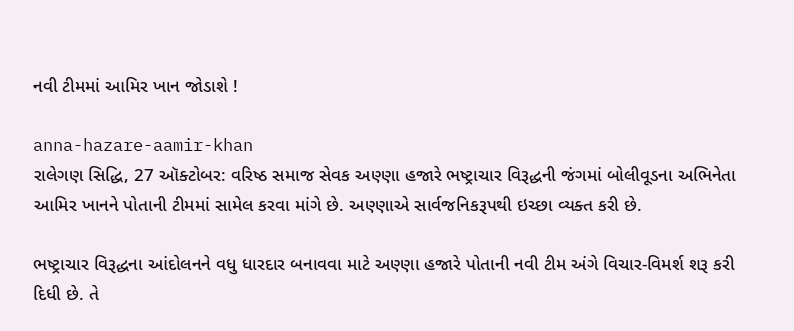નવી ટીમમાં આમિર ખાન જોડાશે !

anna-hazare-aamir-khan
રાલેગણ સિદ્ધિ, 27 ઑક્ટોબર: વરિષ્ઠ સમાજ સેવક અણ્ણા હજારે ભષ્ટ્રાચાર વિરૂદ્ધની જંગમાં બોલીવૂડના અભિનેતા આમિર ખાનને પોતાની ટીમમાં સામેલ કરવા માંગે છે. અણ્ણાએ સાર્વજનિકરૂપથી ઇચ્છા વ્યક્ત કરી છે.

ભષ્ટ્રાચાર વિરૂદ્ધના આંદોલનને વધુ ધારદાર બનાવવા માટે અણ્ણા હજારે પોતાની નવી ટીમ અંગે વિચાર-વિમર્શ શરૂ કરી દિધી છે. તે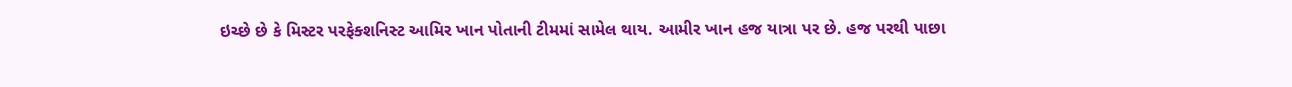ઇચ્છે છે કે મિસ્ટર પરફેક્શનિસ્ટ આમિર ખાન પોતાની ટીમમાં સામેલ થાય. આમીર ખાન હજ યાત્રા પર છે. હજ પરથી પાછા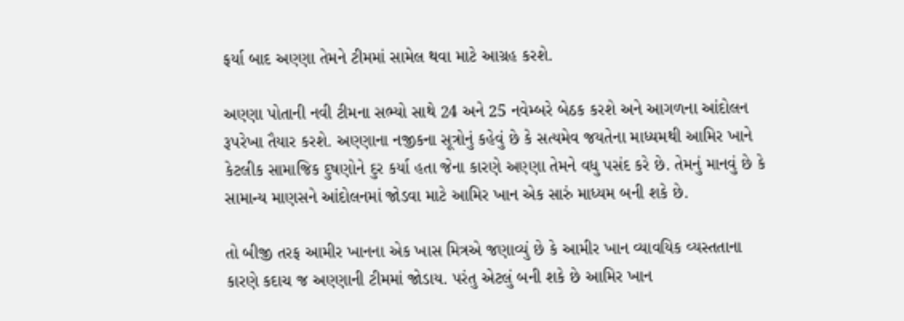ફર્યા બાદ અણ્ણા તેમને ટીમમાં સામેલ થવા માટે આગ્રહ કરશે.

અણ્ણા પોતાની નવી ટીમના સભ્યો સાથે 24 અને 25 નવેમ્બરે બેઠક કરશે અને આગળના આંદોલન રૂપરેખા તૈયાર કરશે. અણ્ણાના નજીકના સૂત્રોનું કહેવું છે કે સત્યમેવ જયતેના માધ્યમથી આમિર ખાને કેટલીક સામાજિક દુષણોને દુર કર્યા હતા જેના કારણે અણ્ણા તેમને વધુ પસંદ કરે છે. તેમનું માનવું છે કે સામાન્ય માણસને આંદોલનમાં જોડવા માટે આમિર ખાન એક સારું માધ્યમ બની શકે છે.

તો બીજી તરફ આમીર ખાનના એક ખાસ મિત્રએ જણાવ્યું છે કે આમીર ખાન વ્યાવયિક વ્યસ્તતાના કારણે કદાચ જ અણ્ણાની ટીમમાં જોડાય. પરંતુ એટલું બની શકે છે આમિર ખાન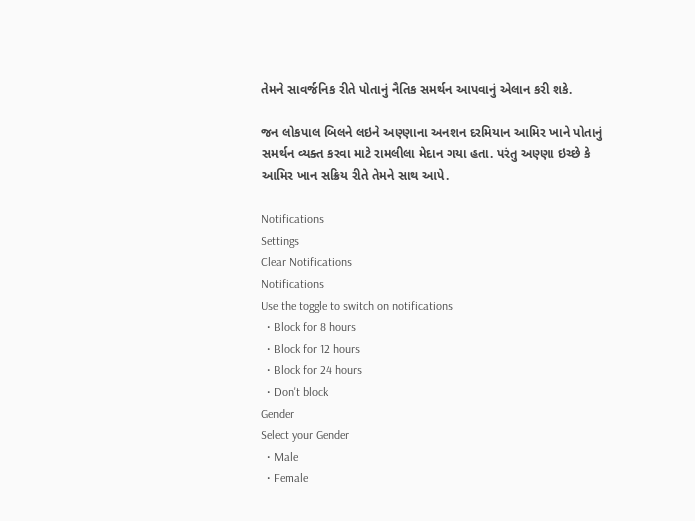તેમને સાવર્જનિક રીતે પોતાનું નૈતિક સમર્થન આપવાનું એલાન કરી શકે.

જન લોકપાલ બિલને લઇને અણ્ણાના અનશન દરમિયાન આમિર ખાને પોતાનું સમર્થન વ્યક્ત કરવા માટે રામલીલા મેદાન ગયા હતા. પરંતુ અણ્ણા ઇચ્છે કે આમિર ખાન સક્રિય રીતે તેમને સાથ આપે.

Notifications
Settings
Clear Notifications
Notifications
Use the toggle to switch on notifications
  • Block for 8 hours
  • Block for 12 hours
  • Block for 24 hours
  • Don't block
Gender
Select your Gender
  • Male
  • Female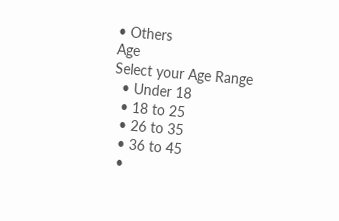• Others
Age
Select your Age Range
  • Under 18
  • 18 to 25
  • 26 to 35
  • 36 to 45
  •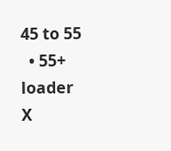45 to 55
  • 55+
loader
X